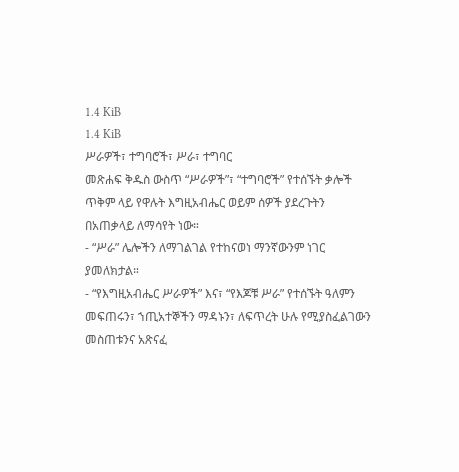1.4 KiB
1.4 KiB
ሥራዎች፣ ተግባሮች፣ ሥራ፣ ተግባር
መጽሐፍ ቅዱስ ውስጥ “ሥራዎች”፣ “ተግባሮች” የተሰኙት ቃሎች ጥቅም ላይ የዋሉት እግዚአብሔር ወይም ሰዎች ያደረጉትን በአጠቃላይ ለማሳየት ነው።
- “ሥራ” ሌሎችን ለማገልገል የተከናወነ ማንኛውንም ነገር ያመለክታል።
- “የእግዚአብሔር ሥራዎች” እና፣ “የእጆቹ ሥራ” የተሰኙት ዓለምን መፍጠሩን፣ ኀጢአተኞችን ማዳኑን፣ ለፍጥረት ሁሉ የሚያስፈልገውን መስጠቱንና አጽናፈ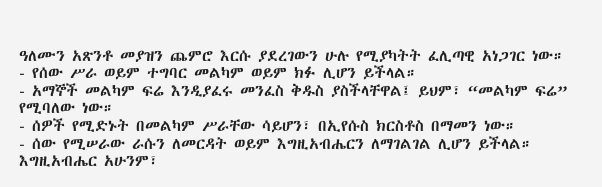ዓለሙን አጽንቶ መያዝን ጨምሮ እርሱ ያደረገውን ሁሉ የሚያካትት ፈሊጣዊ አነጋገር ነው።
- የሰው ሥራ ወይም ተግባር መልካም ወይም ክፉ ሊሆን ይችላል።
- አማኞች መልካም ፍሬ እንዲያፈሩ መንፈስ ቅዱስ ያስችላቸዋል፤ ይህም፣ “መልካም ፍሬ” የሚባለው ነው።
- ሰዎች የሚድኑት በመልካም ሥራቸው ሳይሆን፣ በኢየሱስ ክርስቶስ በማመን ነው።
- ሰው የሚሠራው ራሱን ለመርዳት ወይም እግዚአብሔርን ለማገልገል ሊሆን ይችላል። እግዚአብሔር አሁንም፣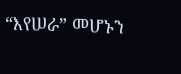“እየሠራ” መሆኑን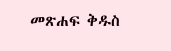መጽሐፍ ቅዱስ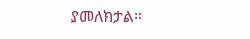ያመለክታል።